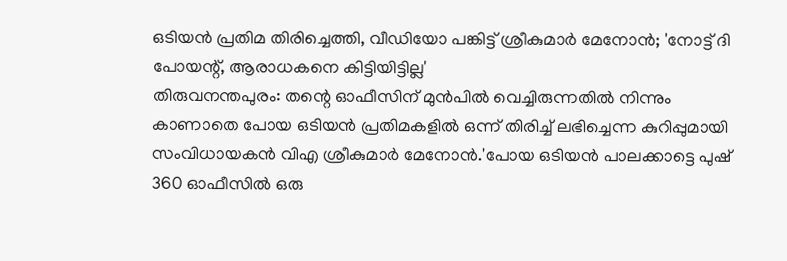ഒടിയൻ പ്രതിമ തിരിച്ചെത്തി, വീഡിയോ പങ്കിട്ട് ശ്രീകുമാർ മേനോൻ; 'നോട്ട് ദി പോയന്റ്, ആരാധകനെ കിട്ടിയിട്ടില്ല'
തിരുവനന്തപുരം: തന്റെ ഓഫീസിന് മുൻപിൽ വെച്ചിരുന്നതിൽ നിന്നും കാണാതെ പോയ ഒടിയൻ പ്രതിമകളിൽ ഒന്ന് തിരിച്ച് ലഭിച്ചെന്ന കുറിപ്പുമായി സംവിധായകൻ വിഎ ശ്രീകുമാർ മേനോൻ.'പോയ ഒടിയൻ പാലക്കാട്ടെ പുഷ് 360 ഓഫീസിൽ ഒരു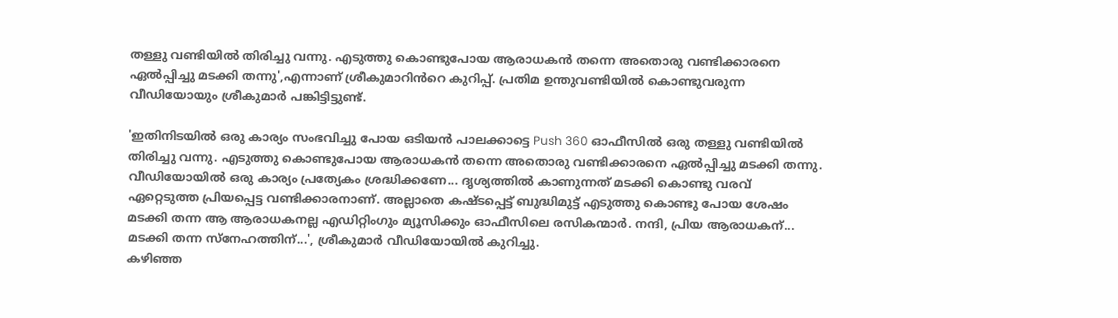തള്ളു വണ്ടിയിൽ തിരിച്ചു വന്നു. എടുത്തു കൊണ്ടുപോയ ആരാധകൻ തന്നെ അതൊരു വണ്ടിക്കാരനെ ഏൽപ്പിച്ചു മടക്കി തന്നു',എന്നാണ് ശ്രീകുമാറിൻറെ കുറിപ്പ്. പ്രതിമ ഉന്തുവണ്ടിയിൽ കൊണ്ടുവരുന്ന വീഡിയോയും ശ്രീകുമാർ പങ്കിട്ടിട്ടുണ്ട്.

'ഇതിനിടയിൽ ഒരു കാര്യം സംഭവിച്ചു പോയ ഒടിയൻ പാലക്കാട്ടെ Push 360 ഓഫീസിൽ ഒരു തള്ളു വണ്ടിയിൽ തിരിച്ചു വന്നു. എടുത്തു കൊണ്ടുപോയ ആരാധകൻ തന്നെ അതൊരു വണ്ടിക്കാരനെ ഏൽപ്പിച്ചു മടക്കി തന്നു. വീഡിയോയിൽ ഒരു കാര്യം പ്രത്യേകം ശ്രദ്ധിക്കണേ... ദൃശ്യത്തിൽ കാണുന്നത് മടക്കി കൊണ്ടു വരവ് ഏറ്റെടുത്ത പ്രിയപ്പെട്ട വണ്ടിക്കാരനാണ്. അല്ലാതെ കഷ്ടപ്പെട്ട് ബുദ്ധിമുട്ട് എടുത്തു കൊണ്ടു പോയ ശേഷം മടക്കി തന്ന ആ ആരാധകനല്ല എഡിറ്റിംഗും മ്യൂസിക്കും ഓഫീസിലെ രസികന്മാർ. നന്ദി, പ്രിയ ആരാധകന്... മടക്കി തന്ന സ്നേഹത്തിന്...', ശ്രീകുമാർ വീഡിയോയിൽ കുറിച്ചു.
കഴിഞ്ഞ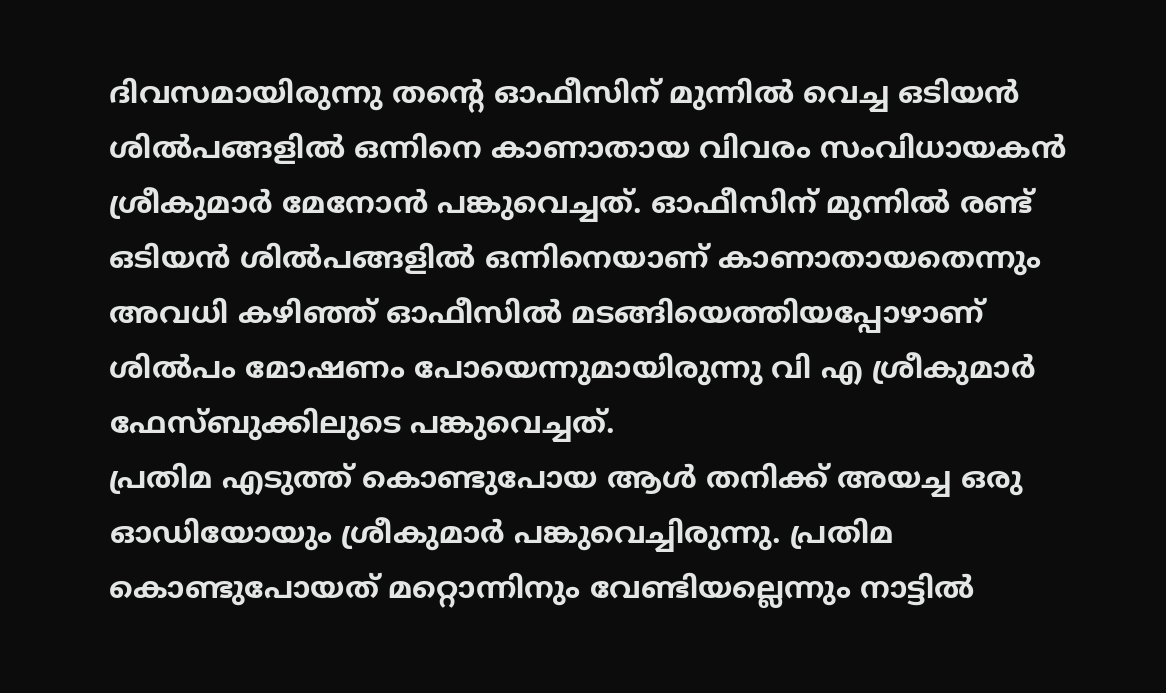ദിവസമായിരുന്നു തന്റെ ഓഫീസിന് മുന്നിൽ വെച്ച ഒടിയൻ ശിൽപങ്ങളിൽ ഒന്നിനെ കാണാതായ വിവരം സംവിധായകൻ ശ്രീകുമാർ മേനോൻ പങ്കുവെച്ചത്. ഓഫീസിന് മുന്നിൽ രണ്ട് ഒടിയൻ ശിൽപങ്ങളിൽ ഒന്നിനെയാണ് കാണാതായതെന്നും അവധി കഴിഞ്ഞ് ഓഫീസിൽ മടങ്ങിയെത്തിയപ്പോഴാണ് ശിൽപം മോഷണം പോയെന്നുമായിരുന്നു വി എ ശ്രീകുമാർ ഫേസ്ബുക്കിലുടെ പങ്കുവെച്ചത്.
പ്രതിമ എടുത്ത് കൊണ്ടുപോയ ആൾ തനിക്ക് അയച്ച ഒരു ഓഡിയോയും ശ്രീകുമാർ പങ്കുവെച്ചിരുന്നു. പ്രതിമ കൊണ്ടുപോയത് മറ്റൊന്നിനും വേണ്ടിയല്ലെന്നും നാട്ടിൽ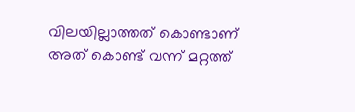വിലയില്ലാത്തത് കൊണ്ടാണ് അത് കൊണ്ട് വന്ന് മറ്റത്ത്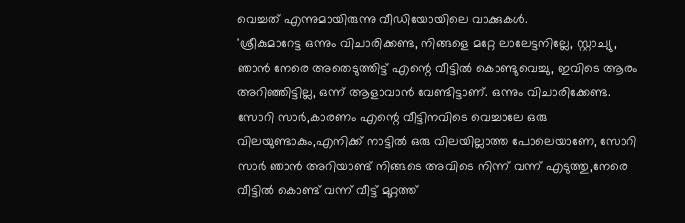വെച്ചത് എന്നുമായിരുന്നു വീഡിയോയിലെ വാക്കുകൾ.
'ശ്രീകുമാറേട്ട ഒന്നും വിചാരിക്കണ്ട, നിങ്ങളെ മറ്റേ ലാലേട്ടനില്ലേ, സ്റ്റാച്യു, ഞാൻ നേരെ അതെടുത്തിട്ട് എന്റെ വീട്ടിൽ കൊണ്ടുവെച്ചു, ഇവിടെ ആരം അറിഞ്ഞിട്ടില്ല, ഒന്ന് ആളാവാൻ വേണ്ടിട്ടാണ്. ഒന്നും വിചാരിക്കേണ്ട. സോറി സാർ,കാരണം എന്റെ വീട്ടിനവിടെ വെച്ചാലേ ഒരു വിലയുണ്ടാകും,എനിക്ക് നാട്ടിൽ ഒരു വിലയില്ലാത്ത പോലെയാണേ, സോറി സാർ ഞാൻ അറിയാണ്ട് നിങ്ങടെ അവിടെ നിന്ന് വന്ന് എടുത്തു,നേരെ വീട്ടിൽ കൊണ്ട് വന്ന് വീട്ട് മുറ്റത്ത്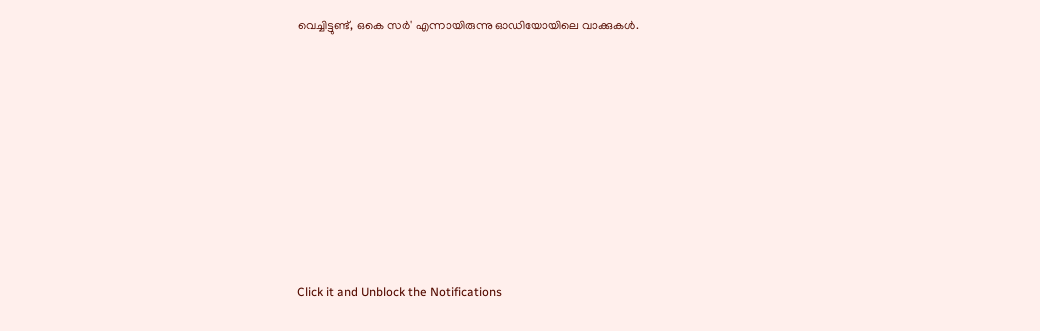വെച്ചിട്ടുണ്ട്, ഒകെ സർ' എന്നായിരുന്നു ഓഡിയോയിലെ വാക്കുകൾ.












Click it and Unblock the Notifications